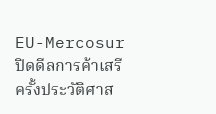EU-Mercosur ปิดดีลการค้าเสรีครั้งประวัติศาส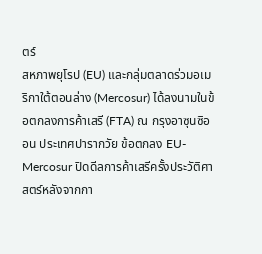ตร์
สหภาพยุโรป (EU) และกลุ่มตลาดร่วมอเมริกาใต้ตอนล่าง (Mercosur) ได้ลงนามในข้อตกลงการค้าเสรี (FTA) ณ กรุงอาซุนซิออน ประเทศปารากวัย ข้อตกลง EU-Mercosur ปิดดีลการค้าเสรีครั้งประวัติศาสตร์หลังจากกา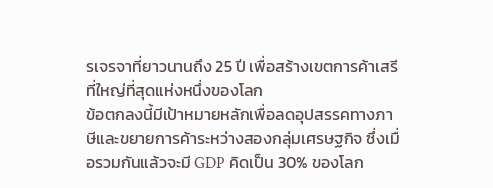รเจรจาที่ยาวนานถึง 25 ปี เพื่อสร้างเขตการค้าเสรีที่ใหญ่ที่สุดแห่งหนึ่งของโลก
ข้อตกลงนี้มีเป้าหมายหลักเพื่อลดอุปสรรคทางภาษีและขยายการค้าระหว่างสองกลุ่มเศรษฐกิจ ซึ่งเมื่อรวมกันแล้วจะมี GDP คิดเป็น 30% ของโลก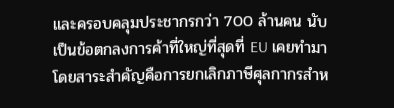และครอบคลุมประชากรกว่า 700 ล้านคน นับเป็นข้อตกลงการค้าที่ใหญ่ที่สุดที่ EU เคยทำมา โดยสาระสำคัญคือการยกเลิกภาษีศุลกากรสำห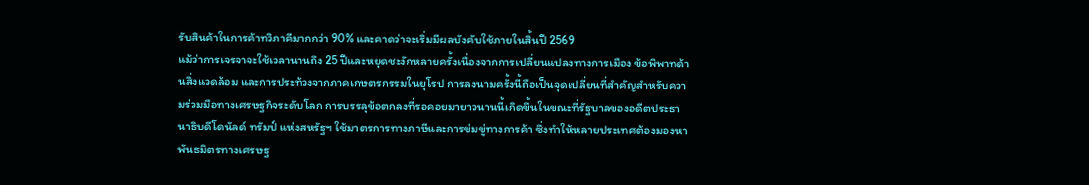รับสินค้าในการค้าทวิภาคีมากกว่า 90% และคาดว่าจะเริ่มมีผลบังคับใช้ภายในสิ้นปี 2569
แม้ว่าการเจรจาจะใช้เวลานานถึง 25 ปีและหยุดชะงักหลายครั้งเนื่องจากการเปลี่ยนแปลงทางการเมือง ข้อพิพาทด้านสิ่งแวดล้อม และการประท้วงจากภาคเกษตรกรรมในยุโรป การลงนามครั้งนี้ถือเป็นจุดเปลี่ยนที่สำคัญสำหรับความร่วมมือทางเศรษฐกิจระดับโลก การบรรลุข้อตกลงที่รอคอยมายาวนานนี้เกิดขึ้นในขณะที่รัฐบาลของอดีตประธานาธิบดีโดนัลด์ ทรัมป์ แห่งสหรัฐฯ ใช้มาตรการทางภาษีและการข่มขู่ทางการค้า ซึ่งทำให้หลายประเทศต้องมองหาพันธมิตรทางเศรษฐ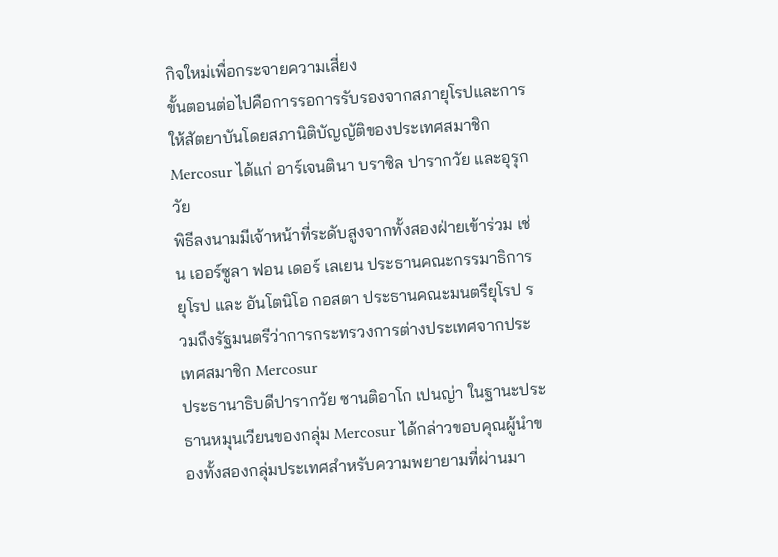กิจใหม่เพื่อกระจายความเสี่ยง
ขั้นตอนต่อไปคือการรอการรับรองจากสภายุโรปและการให้สัตยาบันโดยสภานิติบัญญัติของประเทศสมาชิก Mercosur ได้แก่ อาร์เจนตินา บราซิล ปารากวัย และอุรุกวัย
พิธีลงนามมีเจ้าหน้าที่ระดับสูงจากทั้งสองฝ่ายเข้าร่วม เช่น เออร์ซูลา ฟอน เดอร์ เลเยน ประธานคณะกรรมาธิการยุโรป และ อันโตนิโอ กอสตา ประธานคณะมนตรียุโรป รวมถึงรัฐมนตรีว่าการกระทรวงการต่างประเทศจากประเทศสมาชิก Mercosur
ประธานาธิบดีปารากวัย ซานติอาโก เปนญ่า ในฐานะประธานหมุนเวียนของกลุ่ม Mercosur ได้กล่าวขอบคุณผู้นำของทั้งสองกลุ่มประเทศสำหรับความพยายามที่ผ่านมา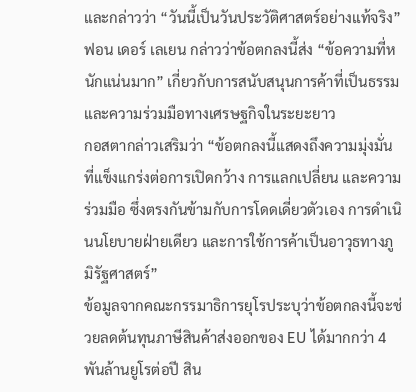และกล่าวว่า “วันนี้เป็นวันประวัติศาสตร์อย่างแท้จริง”
ฟอน เดอร์ เลเยน กล่าวว่าข้อตกลงนี้ส่ง “ข้อความที่หนักแน่นมาก” เกี่ยวกับการสนับสนุนการค้าที่เป็นธรรมและความร่วมมือทางเศรษฐกิจในระยะยาว
กอสตากล่าวเสริมว่า “ข้อตกลงนี้แสดงถึงความมุ่งมั่นที่แข็งแกร่งต่อการเปิดกว้าง การแลกเปลี่ยน และความร่วมมือ ซึ่งตรงกันข้ามกับการโดดเดี่ยวตัวเอง การดำเนินนโยบายฝ่ายเดียว และการใช้การค้าเป็นอาวุธทางภูมิรัฐศาสตร์”
ข้อมูลจากคณะกรรมาธิการยุโรประบุว่าข้อตกลงนี้จะช่วยลดต้นทุนภาษีสินค้าส่งออกของ EU ได้มากกว่า 4 พันล้านยูโรต่อปี สิน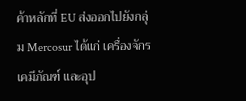ค้าหลักที่ EU ส่งออกไปยังกลุ่ม Mercosur ได้แก่ เครื่องจักร เคมีภัณฑ์ และอุป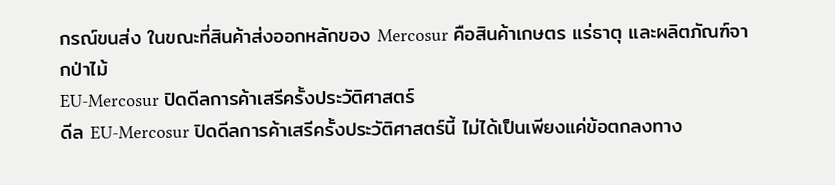กรณ์ขนส่ง ในขณะที่สินค้าส่งออกหลักของ Mercosur คือสินค้าเกษตร แร่ธาตุ และผลิตภัณฑ์จากป่าไม้
EU-Mercosur ปิดดีลการค้าเสรีครั้งประวัติศาสตร์
ดีล EU-Mercosur ปิดดีลการค้าเสรีครั้งประวัติศาสตร์นี้ ไม่ได้เป็นเพียงแค่ข้อตกลงทาง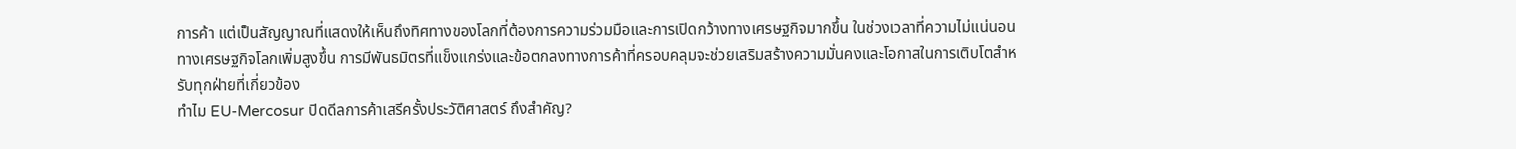การค้า แต่เป็นสัญญาณที่แสดงให้เห็นถึงทิศทางของโลกที่ต้องการความร่วมมือและการเปิดกว้างทางเศรษฐกิจมากขึ้น ในช่วงเวลาที่ความไม่แน่นอนทางเศรษฐกิจโลกเพิ่มสูงขึ้น การมีพันธมิตรที่แข็งแกร่งและข้อตกลงทางการค้าที่ครอบคลุมจะช่วยเสริมสร้างความมั่นคงและโอกาสในการเติบโตสำหรับทุกฝ่ายที่เกี่ยวข้อง
ทำไม EU-Mercosur ปิดดีลการค้าเสรีครั้งประวัติศาสตร์ ถึงสำคัญ?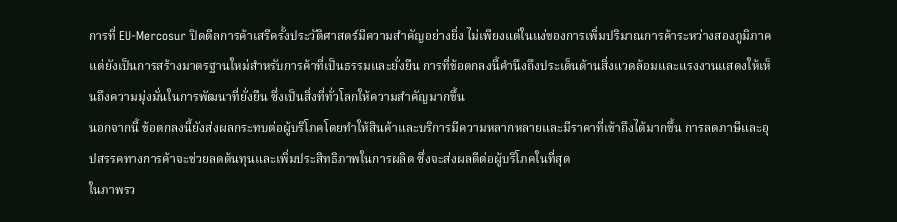การที่ EU-Mercosur ปิดดีลการค้าเสรีครั้งประวัติศาสตร์มีความสำคัญอย่างยิ่ง ไม่เพียงแต่ในแง่ของการเพิ่มปริมาณการค้าระหว่างสองภูมิภาค แต่ยังเป็นการสร้างมาตรฐานใหม่สำหรับการค้าที่เป็นธรรมและยั่งยืน การที่ข้อตกลงนี้คำนึงถึงประเด็นด้านสิ่งแวดล้อมและแรงงานแสดงให้เห็นถึงความมุ่งมั่นในการพัฒนาที่ยั่งยืน ซึ่งเป็นสิ่งที่ทั่วโลกให้ความสำคัญมากขึ้น
นอกจากนี้ ข้อตกลงนี้ยังส่งผลกระทบต่อผู้บริโภคโดยทำให้สินค้าและบริการมีความหลากหลายและมีราคาที่เข้าถึงได้มากขึ้น การลดภาษีและอุปสรรคทางการค้าจะช่วยลดต้นทุนและเพิ่มประสิทธิภาพในการผลิต ซึ่งจะส่งผลดีต่อผู้บริโภคในที่สุด
ในภาพรว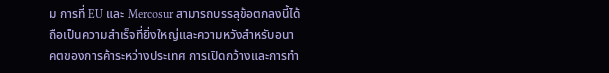ม การที่ EU และ Mercosur สามารถบรรลุข้อตกลงนี้ได้ถือเป็นความสำเร็จที่ยิ่งใหญ่และความหวังสำหรับอนาคตของการค้าระหว่างประเทศ การเปิดกว้างและการทำ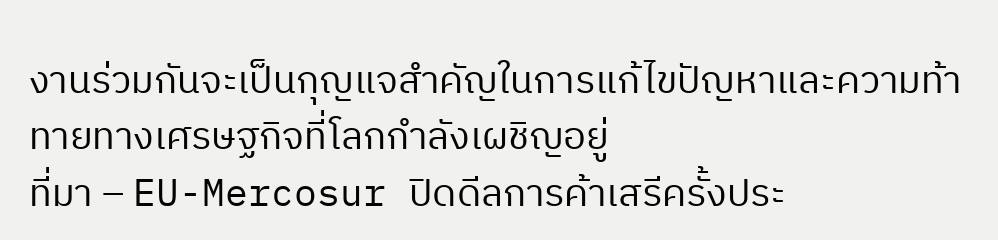งานร่วมกันจะเป็นกุญแจสำคัญในการแก้ไขปัญหาและความท้าทายทางเศรษฐกิจที่โลกกำลังเผชิญอยู่
ที่มา – EU-Mercosur ปิดดีลการค้าเสรีครั้งประ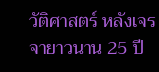วัติศาสตร์ หลังเจรจายาวนาน 25 ปี